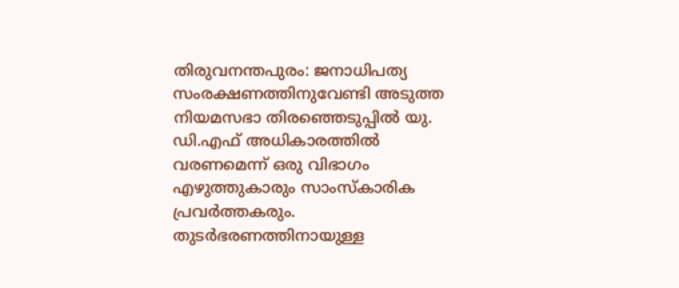തിരുവനന്തപുരം: ജനാധിപത്യ സംരക്ഷണത്തിനുവേണ്ടി അടുത്ത നിയമസഭാ തിരഞ്ഞെടുപ്പിൽ യു. ഡി.എഫ് അധികാരത്തിൽ വരണമെന്ന് ഒരു വിഭാഗം എഴുത്തുകാരും സാംസ്കാരിക പ്രവർത്തകരും. തുടർഭരണത്തിനായുള്ള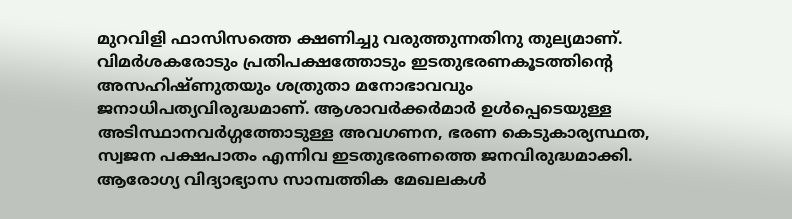മുറവിളി ഫാസിസത്തെ ക്ഷണിച്ചു വരുത്തുന്നതിനു തുല്യമാണ്. വിമർശകരോടും പ്രതിപക്ഷത്തോടും ഇടതുഭരണകൂടത്തിന്റെ അസഹിഷ്ണുതയും ശത്രുതാ മനോഭാവവും ജനാധിപത്യവിരുദ്ധമാണ്. ആശാവർക്കർമാർ ഉൾപ്പെടെയുള്ള അടിസ്ഥാനവർഗ്ഗത്തോടുള്ള അവഗണന, ഭരണ കെടുകാര്യസ്ഥത, സ്വജന പക്ഷപാതം എന്നിവ ഇടതുഭരണത്തെ ജനവിരുദ്ധമാക്കി. ആരോഗ്യ വിദ്യാഭ്യാസ സാമ്പത്തിക മേഖലകൾ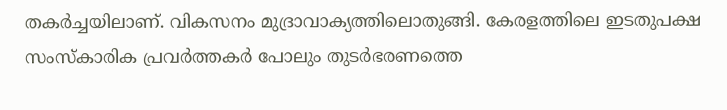തകർച്ചയിലാണ്. വികസനം മുദ്രാവാക്യത്തിലൊതുങ്ങി. കേരളത്തിലെ ഇടതുപക്ഷ സംസ്കാരിക പ്രവർത്തകർ പോലും തുടർഭരണത്തെ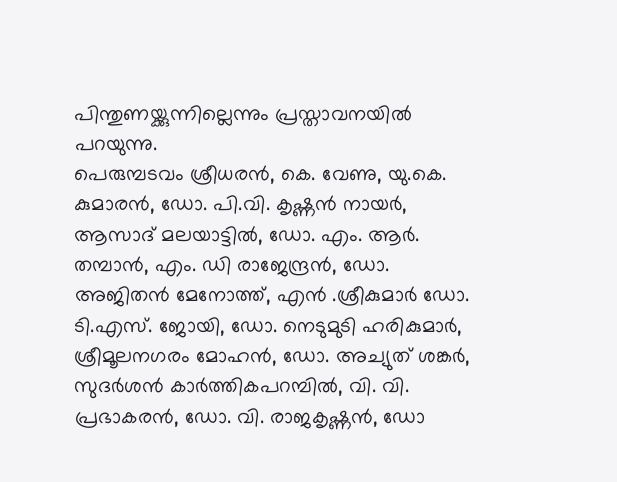പിന്തുണയ്ക്കുന്നില്ലെന്നും പ്രസ്താവനയിൽ പറയുന്നു.
പെരുമ്പടവം ശ്രീധരൻ, കെ. വേണു, യു.കെ. കുമാരൻ, ഡോ. പി.വി. കൃഷ്ണൻ നായർ, ആസാദ് മലയാട്ടിൽ, ഡോ. എം. ആർ. തമ്പാൻ, എം. ഡി രാജേന്ദ്രൻ, ഡോ. അജിതൻ മേനോത്ത്, എൻ .ശ്രീകുമാർ ഡോ. ടി.എസ്. ജോയി, ഡോ. നെടുമുടി ഹരികുമാർ, ശ്രീമൂലനഗരം മോഹൻ, ഡോ. അച്യുത് ശങ്കർ, സുദർശൻ കാർത്തികപറമ്പിൽ, വി. വി. പ്രഭാകരൻ, ഡോ. വി. രാജകൃഷ്ണൻ, ഡോ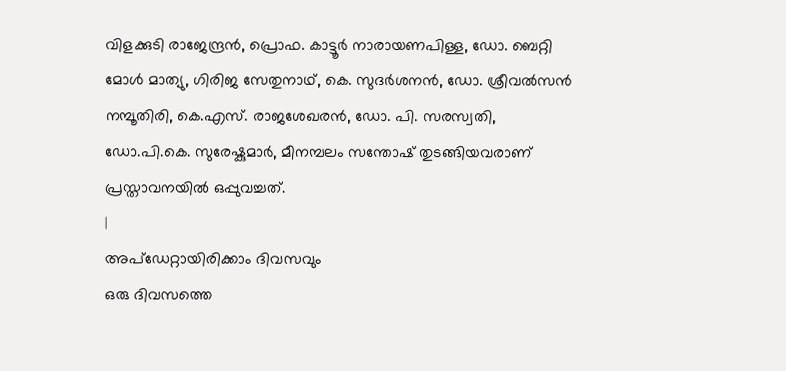വിളക്കുടി രാജേന്ദ്രൻ, പ്രൊഫ. കാട്ടൂർ നാരായണപിള്ള, ഡോ. ബെറ്റി മോൾ മാത്യു, ഗിരിജ സേതുനാഥ്, കെ. സുദർശനൻ, ഡോ. ശ്രീവൽസൻ നമ്പൂതിരി, കെ.എസ്. രാജശേഖരൻ, ഡോ. പി. സരസ്വതി, ഡോ.പി.കെ. സുരേഷ്കുമാർ, മീനമ്പലം സന്തോഷ് തുടങ്ങിയവരാണ് പ്രസ്താവനയിൽ ഒപ്പുവച്ചത്.
|
അപ്ഡേറ്റായിരിക്കാം ദിവസവും
ഒരു ദിവസത്തെ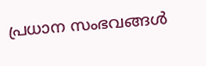പ്രധാന സംഭവങ്ങൾ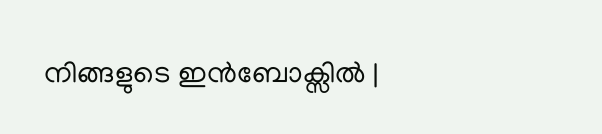നിങ്ങളുടെ ഇൻബോക്സിൽ |